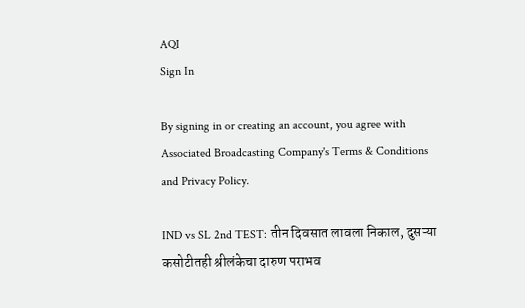AQI
Sign In

By signing in or creating an account, you agree with Associated Broadcasting Company's Terms & Conditions and Privacy Policy.

IND vs SL 2nd TEST: तीन दिवसात लावला निकाल, दुसऱ्या कसोटीतही श्रीलंकेचा दारुण पराभव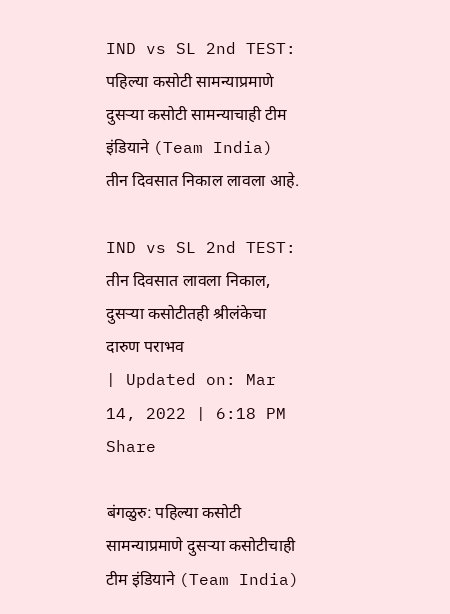IND vs SL 2nd TEST: पहिल्या कसोटी सामन्याप्रमाणे दुसऱ्या कसोटी सामन्याचाही टीम इंडियाने (Team India) तीन दिवसात निकाल लावला आहे.

IND vs SL 2nd TEST: तीन दिवसात लावला निकाल, दुसऱ्या कसोटीतही श्रीलंकेचा दारुण पराभव
| Updated on: Mar 14, 2022 | 6:18 PM
Share

बंगळुरु: पहिल्या कसोटी सामन्याप्रमाणे दुसऱ्या कसोटीचाही टीम इंडियाने (Team India)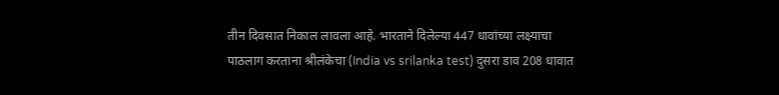तीन दिवसात निकाल लावला आहे. भारताने दिलेल्या 447 धावांच्या लक्ष्याचा पाठलाग करताना श्रीलंकेचा (India vs srilanka test) दुसरा डाव 208 धावात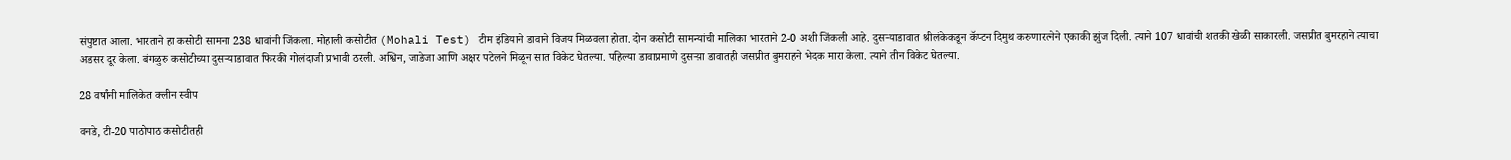संपुष्टात आला. भारताने हा कसोटी सामना 238 धावांनी जिंकला. मोहाली कसोटीत (Mohali Test) टीम इंडियाने डावाने विजय मिळवला होता. दोन कसोटी सामन्यांची मालिका भारताने 2-0 अशी जिंकली आहे. दुसऱ्याडावात श्रीलंकेकडून कॅप्टन दिमुथ करुणारत्नेने एकाकी झुंज दिली. त्याने 107 धावांची शतकी खेळी साकारली. जसप्रीत बुमरहाने त्याचा अडसर दूर केला. बंगळुरु कसोटीच्या दुसऱ्याडावात फिरकी गोलंदाजी प्रभावी ठरली. अश्विन, जाडेजा आणि अक्षर पटेलने मिळून सात विकेट घेतल्या. पहिल्या डावाप्रमाणे दुसऱ्य़ा डावातही जसप्रीत बुमराहने भेदक मारा केला. त्याने तीन विकेट घेतल्या.

28 वर्षांनी मालिकेत क्लीन स्वीप

वनडे, टी-20 पाठोपाठ कसोटीतही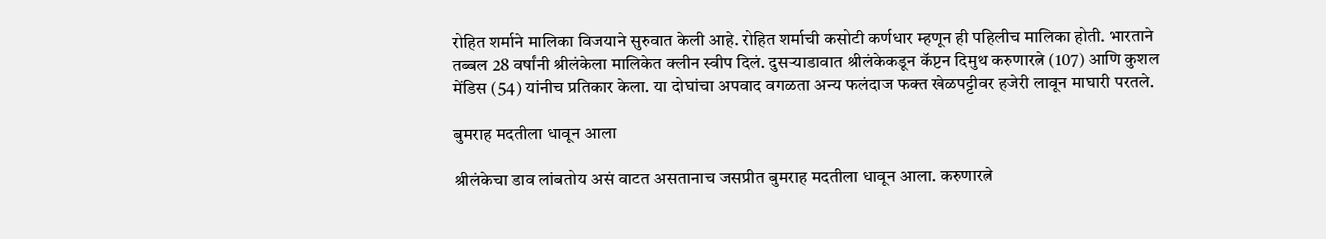रोहित शर्माने मालिका विजयाने सुरुवात केली आहे. रोहित शर्माची कसोटी कर्णधार म्हणून ही पहिलीच मालिका होती. भारताने तब्बल 28 वर्षांनी श्रीलंकेला मालिकेत क्लीन स्वीप दिलं. दुसऱ्याडावात श्रीलंकेकडून कॅप्टन दिमुथ करुणारत्ने (107) आणि कुशल मेंडिस (54) यांनीच प्रतिकार केला. या दोघांचा अपवाद वगळता अन्य फलंदाज फक्त खेळपट्टीवर हजेरी लावून माघारी परतले.

बुमराह मदतीला धावून आला

श्रीलंकेचा डाव लांबतोय असं वाटत असतानाच जसप्रीत बुमराह मदतीला धावून आला. करुणारत्ने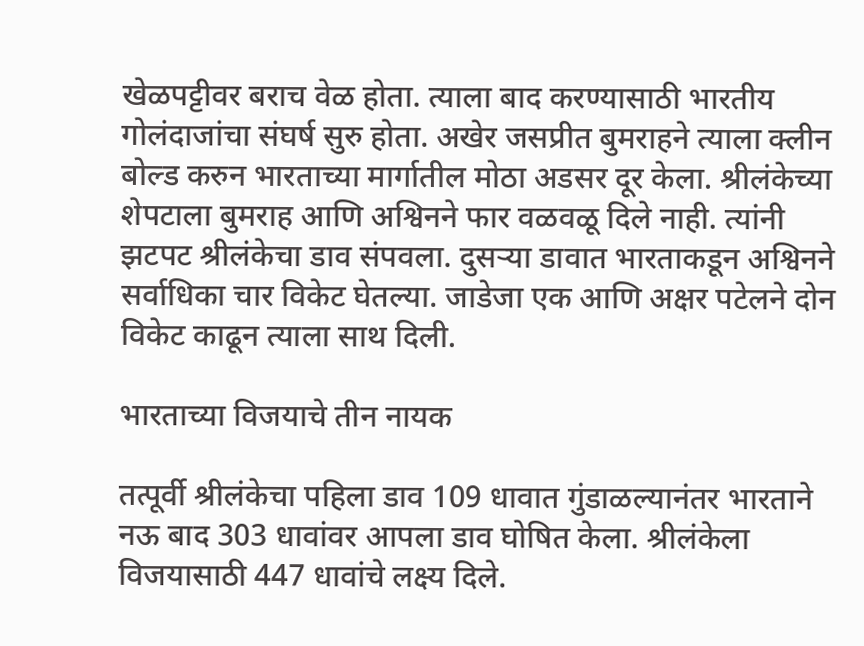खेळपट्टीवर बराच वेळ होता. त्याला बाद करण्यासाठी भारतीय गोलंदाजांचा संघर्ष सुरु होता. अखेर जसप्रीत बुमराहने त्याला क्लीन बोल्ड करुन भारताच्या मार्गातील मोठा अडसर दूर केला. श्रीलंकेच्या शेपटाला बुमराह आणि अश्विनने फार वळवळू दिले नाही. त्यांनी झटपट श्रीलंकेचा डाव संपवला. दुसऱ्या डावात भारताकडून अश्विनने सर्वाधिका चार विकेट घेतल्या. जाडेजा एक आणि अक्षर पटेलने दोन विकेट काढून त्याला साथ दिली.

भारताच्या विजयाचे तीन नायक

तत्पूर्वी श्रीलंकेचा पहिला डाव 109 धावात गुंडाळल्यानंतर भारताने नऊ बाद 303 धावांवर आपला डाव घोषित केला. श्रीलंकेला विजयासाठी 447 धावांचे लक्ष्य दिले.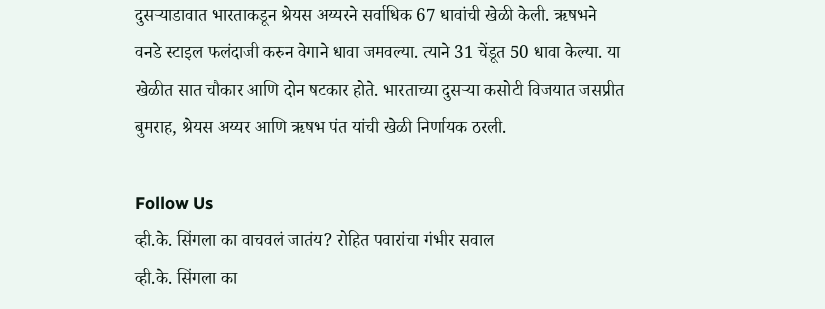दुसऱ्याडावात भारताकडून श्रेयस अय्यरने सर्वाधिक 67 धावांची खेळी केली. ऋषभने वनडे स्टाइल फलंदाजी करुन वेगाने धावा जमवल्या. त्याने 31 चेंडूत 50 धावा केल्या. या खेळीत सात चौकार आणि दोन षटकार होते. भारताच्या दुसऱ्या कसोटी विजयात जसप्रीत बुमराह, श्रेयस अय्यर आणि ऋषभ पंत यांची खेळी निर्णायक ठरली.

Follow Us
व्ही.के. सिंगला का वाचवलं जातंय? रोहित पवारांचा गंभीर सवाल
व्ही.के. सिंगला का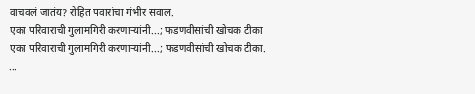वाचवलं जातंय? रोहित पवारांचा गंभीर सवाल.
एका परिवाराची गुलामगिरी करणाऱ्यांनी...; फडणवीसांची खोचक टीका
एका परिवाराची गुलामगिरी करणाऱ्यांनी...; फडणवीसांची खोचक टीका.
...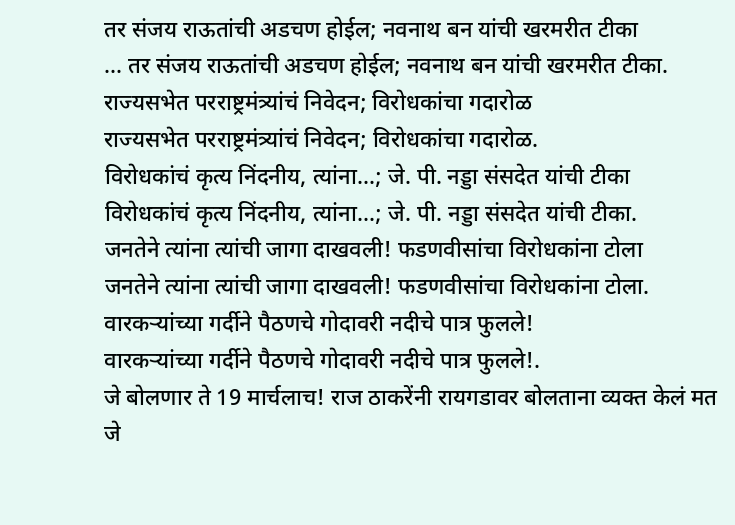तर संजय राऊतांची अडचण होईल; नवनाथ बन यांची खरमरीत टीका
... तर संजय राऊतांची अडचण होईल; नवनाथ बन यांची खरमरीत टीका.
राज्यसभेत परराष्ट्रमंत्र्यांचं निवेदन; विरोधकांचा गदारोळ
राज्यसभेत परराष्ट्रमंत्र्यांचं निवेदन; विरोधकांचा गदारोळ.
विरोधकांचं कृत्य निंदनीय, त्यांना...; जे. पी. नड्डा संसदेत यांची टीका
विरोधकांचं कृत्य निंदनीय, त्यांना...; जे. पी. नड्डा संसदेत यांची टीका.
जनतेने त्यांना त्यांची जागा दाखवली! फडणवीसांचा विरोधकांना टोला
जनतेने त्यांना त्यांची जागा दाखवली! फडणवीसांचा विरोधकांना टोला.
वारकऱ्यांच्या गर्दीने पैठणचे गोदावरी नदीचे पात्र फुलले!
वारकऱ्यांच्या गर्दीने पैठणचे गोदावरी नदीचे पात्र फुलले!.
जे बोलणार ते 19 मार्चलाच! राज ठाकरेंनी रायगडावर बोलताना व्यक्त केलं मत
जे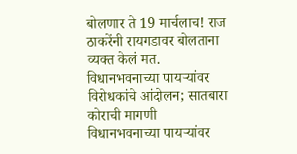बोलणार ते 19 मार्चलाच! राज ठाकरेंनी रायगडावर बोलताना व्यक्त केलं मत.
विधानभवनाच्या पायऱ्यांवर विरोधकांचे आंदोलन; सातबारा कोराची मागणी
विधानभवनाच्या पायऱ्यांवर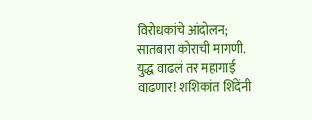विरोधकांचे आंदोलन; सातबारा कोराची मागणी.
युद्ध वाढलं तर महागाई वाढणार! शशिकांत शिंदेंनी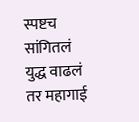स्पष्टच सांगितलं
युद्ध वाढलं तर महागाई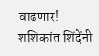वाढणार! शशिकांत शिंदेंनी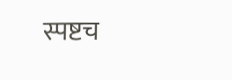स्पष्टच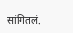सांगितलं.